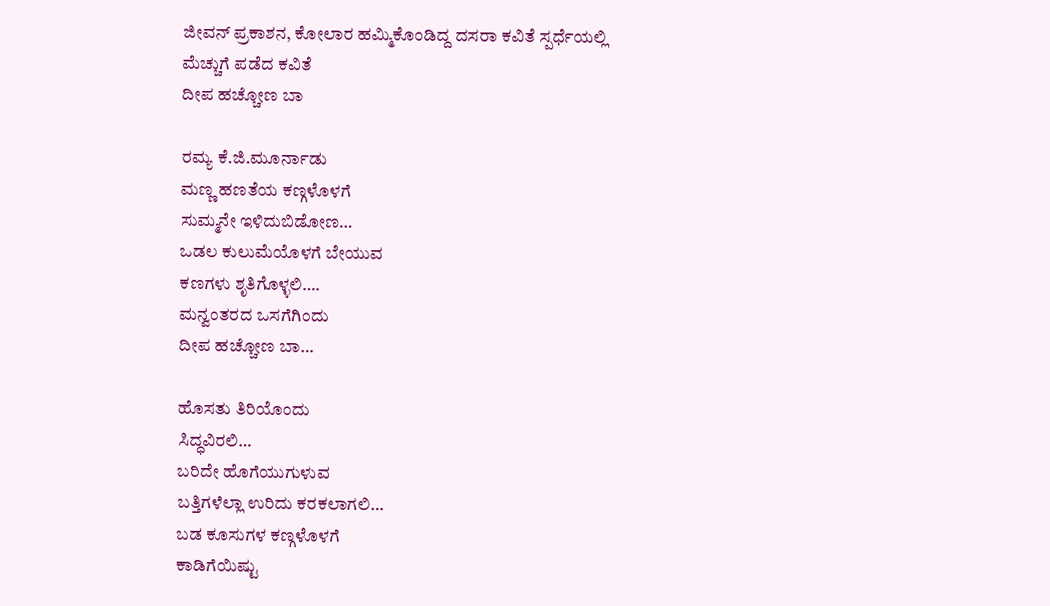ಜೀವನ್ ಪ್ರಕಾಶನ, ಕೋಲಾರ ಹಮ್ಮಿಕೊಂಡಿದ್ದ ದಸರಾ ಕವಿತೆ ಸ್ಪರ್ಧೆಯಲ್ಲಿ
ಮೆಚ್ಚುಗೆ ಪಡೆದ ಕವಿತೆ
ದೀಪ ಹಚ್ಚೋಣ ಬಾ

ರಮ್ಯ ಕೆ.ಜಿ.ಮೂರ್ನಾಡು
ಮಣ್ಣ ಹಣತೆಯ ಕಣ್ಗಳೊಳಗೆ
ಸುಮ್ಮನೇ ಇಳಿದುಬಿಡೋಣ…
ಒಡಲ ಕುಲುಮೆಯೊಳಗೆ ಬೇಯುವ
ಕಣಗಳು ಶೃತಿಗೊಳ್ಳಲಿ….
ಮನ್ವಂತರದ ಒಸಗೆಗಿಂದು
ದೀಪ ಹಚ್ಚೋಣ ಬಾ…

ಹೊಸತು ತಿರಿಯೊಂದು
ಸಿದ್ಧವಿರಲಿ…
ಬರಿದೇ ಹೊಗೆಯುಗುಳುವ
ಬತ್ತಿಗಳೆಲ್ಲಾ ಉರಿದು ಕರಕಲಾಗಲಿ…
ಬಡ ಕೂಸುಗಳ ಕಣ್ಗಳೊಳಗೆ
ಕಾಡಿಗೆಯಿಷ್ಟು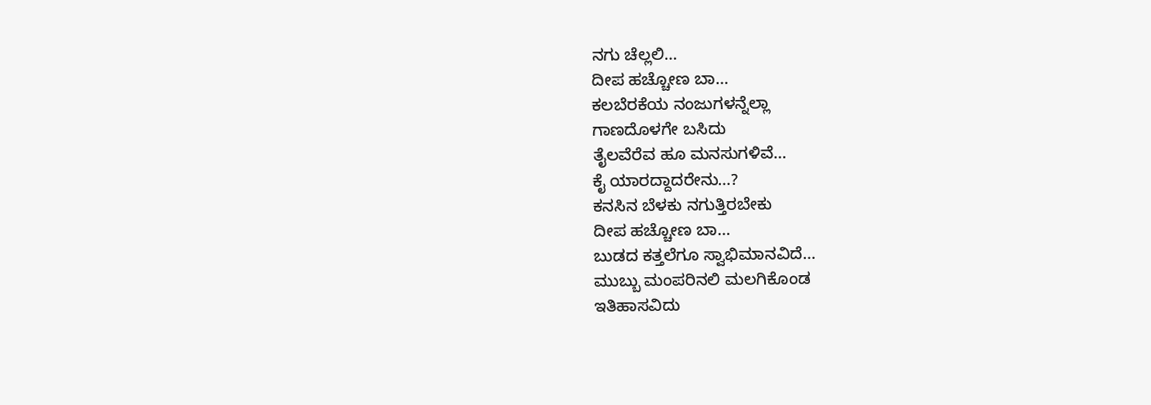ನಗು ಚೆಲ್ಲಲಿ…
ದೀಪ ಹಚ್ಚೋಣ ಬಾ…
ಕಲಬೆರಕೆಯ ನಂಜುಗಳನ್ನೆಲ್ಲಾ
ಗಾಣದೊಳಗೇ ಬಸಿದು
ತೈಲವೆರೆವ ಹೂ ಮನಸುಗಳಿವೆ…
ಕೈ ಯಾರದ್ದಾದರೇನು…?
ಕನಸಿನ ಬೆಳಕು ನಗುತ್ತಿರಬೇಕು
ದೀಪ ಹಚ್ಚೋಣ ಬಾ…
ಬುಡದ ಕತ್ತಲೆಗೂ ಸ್ವಾಭಿಮಾನವಿದೆ…
ಮುಬ್ಬು ಮಂಪರಿನಲಿ ಮಲಗಿಕೊಂಡ
ಇತಿಹಾಸವಿದು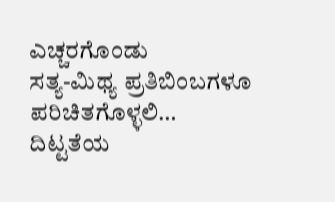ಎಚ್ಚರಗೊಂಡು
ಸತ್ಯ-ಮಿಥ್ಯ ಪ್ರತಿಬಿಂಬಗಳೂ
ಪರಿಚಿತಗೊಳ್ಳಲಿ…
ದಿಟ್ಟತೆಯ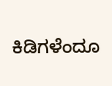ಕಿಡಿಗಳೆಂದೂ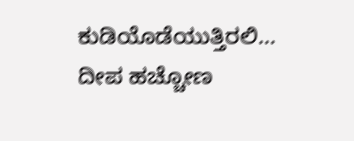ಕುಡಿಯೊಡೆಯುತ್ತಿರಲಿ…
ದೀಪ ಹಚ್ಚೋಣ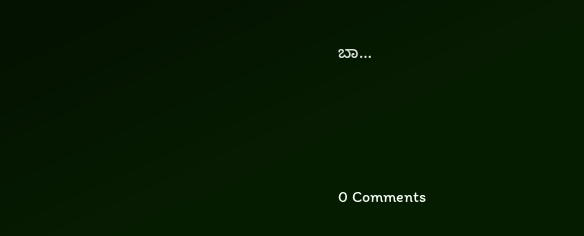ಬಾ…





0 Comments